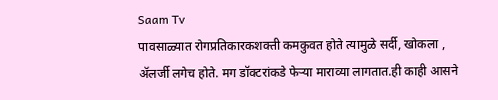Saam Tv
पावसाळ्यात रोगप्रतिकारकशक्ती कमकुवत होते त्यामुळे सर्दी, खोकला , ॲलर्जी लगेच होते. मग डॉक्टरांकडे फेऱ्या माराव्या लागतात.ही काही आसने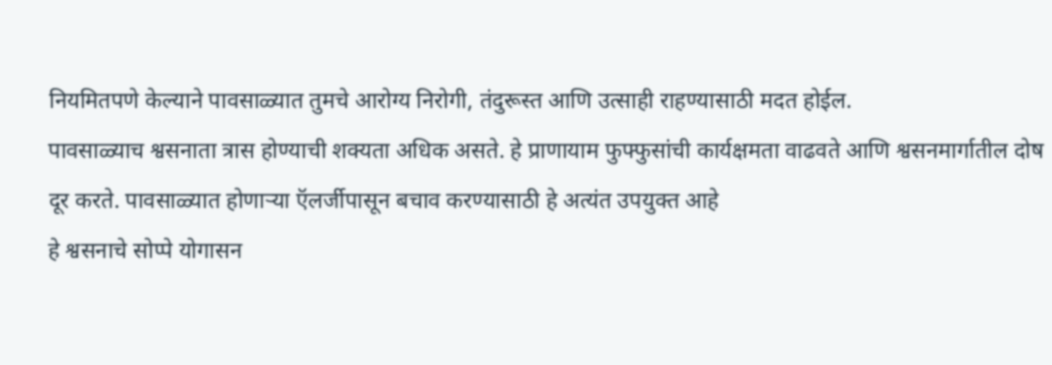नियमितपणे केल्याने पावसाळ्यात तुमचे आरोग्य निरोगी, तंदुरूस्त आणि उत्साही राहण्यासाठी मदत होईल.
पावसाळ्याच श्वसनाता त्रास होण्याची शक्यता अधिक असते. हे प्राणायाम फुफ्फुसांची कार्यक्षमता वाढवते आणि श्वसनमार्गातील दोष दूर करते. पावसाळ्यात होणाऱ्या ऍलर्जीपासून बचाव करण्यासाठी हे अत्यंत उपयुक्त आहे
हे श्वसनाचे सोप्पे योगासन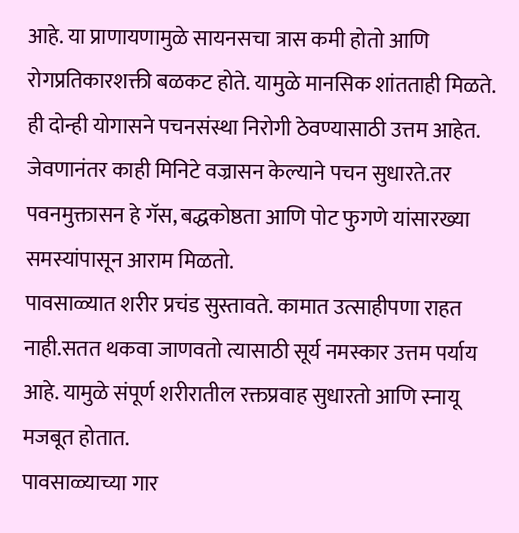आहे. या प्राणायणामुळे सायनसचा त्रास कमी होतो आणि रोगप्रतिकारशक्ती बळकट होते. यामुळे मानसिक शांतताही मिळते.
ही दोन्ही योगासने पचनसंस्था निरोगी ठेवण्यासाठी उत्तम आहेत. जेवणानंतर काही मिनिटे वज्रासन केल्याने पचन सुधारते.तर पवनमुक्तासन हे गॅस, बद्धकोष्ठता आणि पोट फुगणे यांसारख्या समस्यांपासून आराम मिळतो.
पावसाळ्यात शरीर प्रचंड सुस्तावते. कामात उत्साहीपणा राहत नाही.सतत थकवा जाणवतो त्यासाठी सूर्य नमस्कार उत्तम पर्याय आहे. यामुळे संपूर्ण शरीरातील रक्तप्रवाह सुधारतो आणि स्नायू मजबूत होतात.
पावसाळ्याच्या गार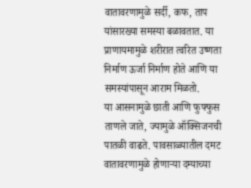वातावरणामुळे सर्दी, कफ, ताप यांसारख्या समस्या बळावतात. या प्राणायमामुळे शरीरात त्वरित उष्णता निर्माण ऊर्जा निर्माण होते आणि या समस्यांपासून आराम मिळतो.
या आसनामुळे छाती आणि फुफ्फुस ताणले जाते, ज्यामुळे ऑक्सिजनची पातळी वाढते. पावसाळ्यातील दमट वातावरणामुळे होणाऱ्या दम्याच्या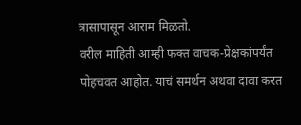त्रासापासून आराम मिळतो.
वरील माहिती आम्ही फक्त वाचक-प्रेक्षकांपर्यंत पोहचवत आहोत. याचं समर्थन अथवा दावा करत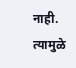नाही. त्यामुळे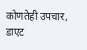कोणतेही उपचार, डाएट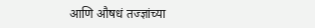आणि औषधं तज्ज्ञांच्या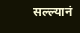सल्ल्यानं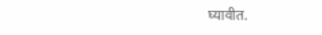घ्यावीत.